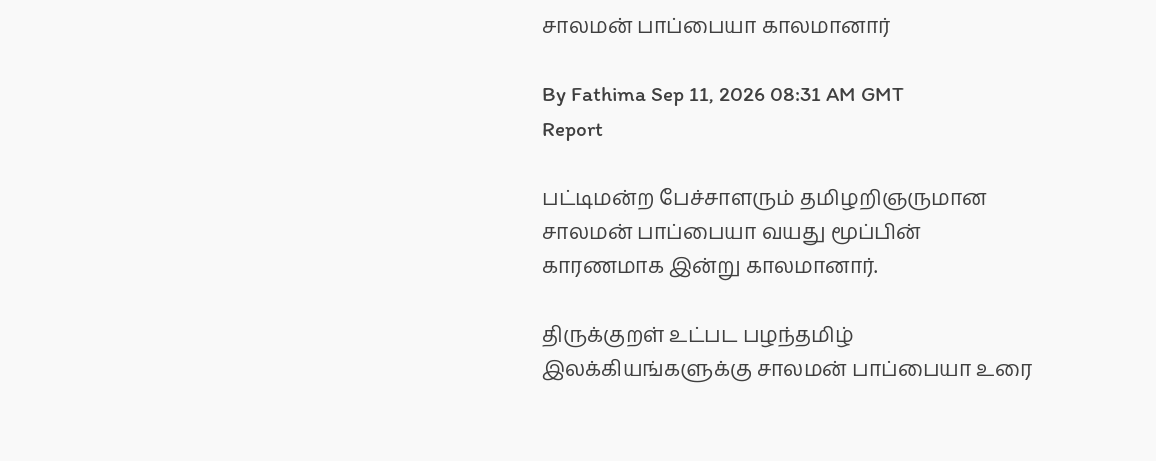சாலமன் பாப்பையா காலமானார்

By Fathima Sep 11, 2026 08:31 AM GMT
Report

பட்டிமன்ற பேச்சாளரும் தமிழறிஞருமான சாலமன் பாப்பையா வயது மூப்பின் காரணமாக இன்று காலமானார்.

திருக்குறள் உட்பட பழந்தமிழ் இலக்கியங்களுக்கு சாலமன் பாப்பையா உரை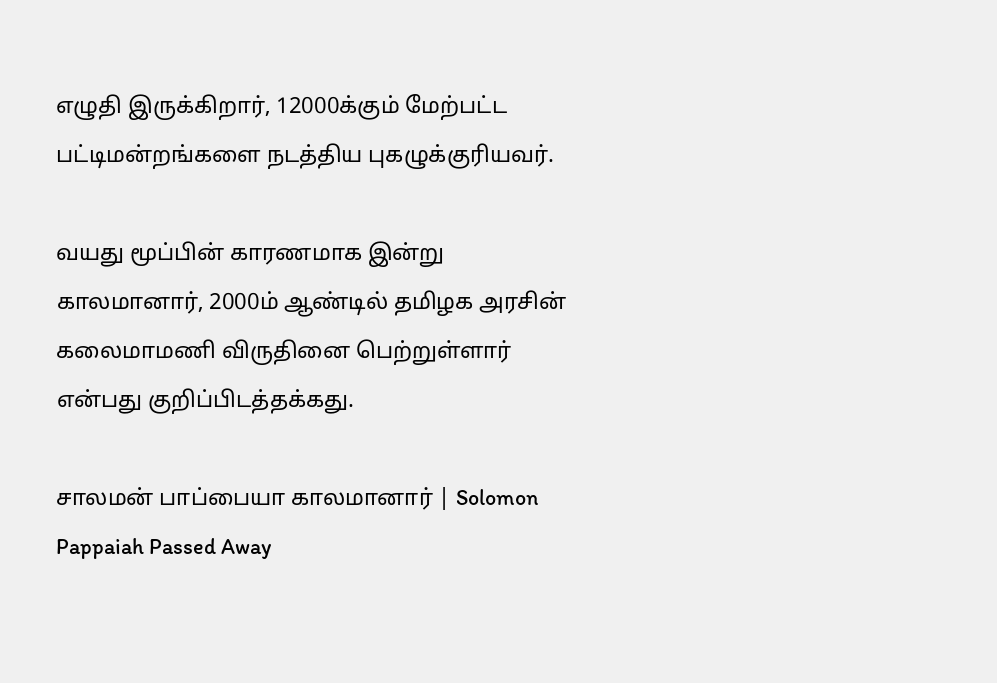எழுதி இருக்கிறார், 12000க்கும் மேற்பட்ட பட்டிமன்றங்களை நடத்திய புகழுக்குரியவர்.

வயது மூப்பின் காரணமாக இன்று காலமானார், 2000ம் ஆண்டில் தமிழக அரசின் கலைமாமணி விருதினை பெற்றுள்ளார் என்பது குறிப்பிடத்தக்கது.

சாலமன் பாப்பையா காலமானார் | Solomon Pappaiah Passed Away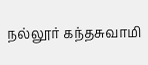நல்லூர் கந்தசுவாமி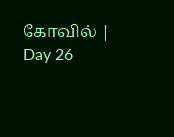கோவில் | Day 26